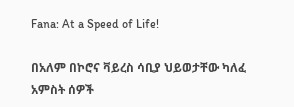Fana: At a Speed of Life!

በአለም በኮሮና ቫይረስ ሳቢያ ህይወታቸው ካለፈ አምስት ሰዎች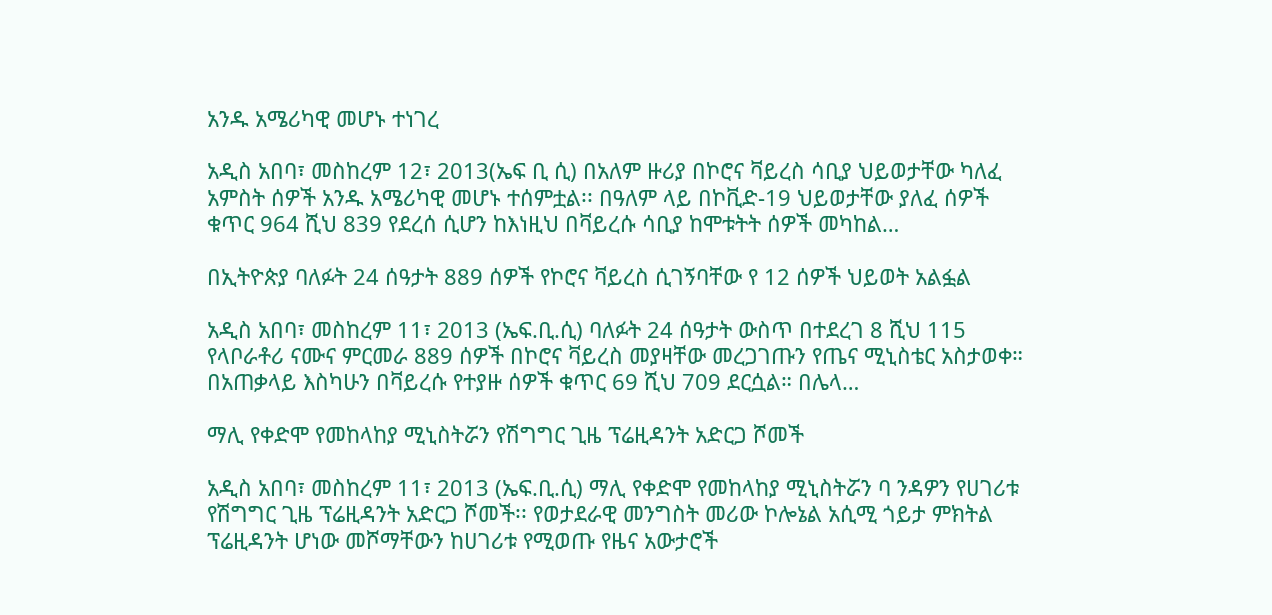አንዱ አሜሪካዊ መሆኑ ተነገረ

አዲስ አበባ፣ መስከረም 12፣ 2013(ኤፍ ቢ ሲ) በአለም ዙሪያ በኮሮና ቫይረስ ሳቢያ ህይወታቸው ካለፈ አምስት ሰዎች አንዱ አሜሪካዊ መሆኑ ተሰምቷል፡፡ በዓለም ላይ በኮቪድ-19 ህይወታቸው ያለፈ ሰዎች ቁጥር 964 ሺህ 839 የደረሰ ሲሆን ከእነዚህ በቫይረሱ ሳቢያ ከሞቱትት ሰዎች መካከል…

በኢትዮጵያ ባለፉት 24 ሰዓታት 889 ሰዎች የኮሮና ቫይረስ ሲገኝባቸው የ 12 ሰዎች ህይወት አልፏል

አዲስ አበባ፣ መስከረም 11፣ 2013 (ኤፍ.ቢ.ሲ) ባለፉት 24 ሰዓታት ውስጥ በተደረገ 8 ሺህ 115 የላቦራቶሪ ናሙና ምርመራ 889 ሰዎች በኮሮና ቫይረስ መያዛቸው መረጋገጡን የጤና ሚኒስቴር አስታወቀ። በአጠቃላይ እስካሁን በቫይረሱ የተያዙ ሰዎች ቁጥር 69 ሺህ 709 ደርሷል። በሌላ…

ማሊ የቀድሞ የመከላከያ ሚኒስትሯን የሽግግር ጊዜ ፕሬዚዳንት አድርጋ ሾመች

አዲስ አበባ፣ መስከረም 11፣ 2013 (ኤፍ.ቢ.ሲ) ማሊ የቀድሞ የመከላከያ ሚኒስትሯን ባ ንዳዎን የሀገሪቱ የሽግግር ጊዜ ፕሬዚዳንት አድርጋ ሾመች፡፡ የወታደራዊ መንግስት መሪው ኮሎኔል አሲሚ ጎይታ ምክትል ፕሬዚዳንት ሆነው መሾማቸውን ከሀገሪቱ የሚወጡ የዜና አውታሮች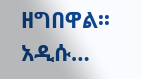ዘግበዋል፡፡ አዲሱ…